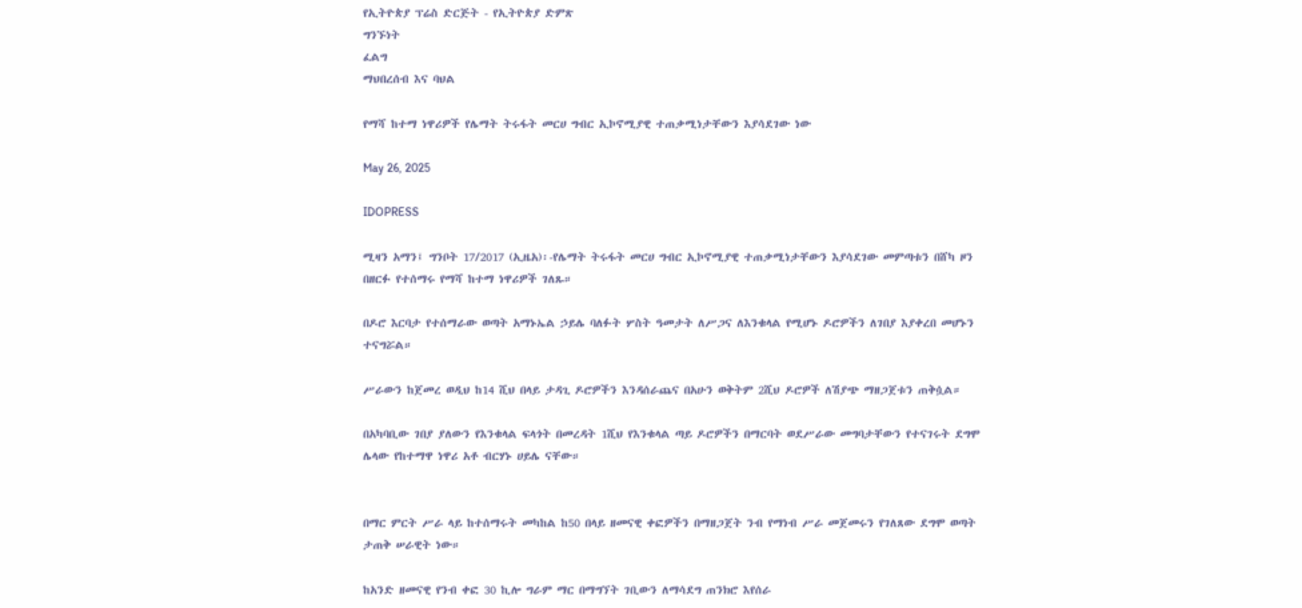የኢትዮጵያ ፕሬስ ድርጅት - የኢትዮጵያ ድምጽ
ግንኙነት
ፈልግ
ማህበረሰብ እና ባህል

የማሻ ከተማ ነዋሪዎች የሌማት ትሩፋት መርሀ ግብር ኢኮኖሚያዊ ተጠቃሚነታቸውን እያሳደገው ነው

May 26, 2025

IDOPRESS

ሚዛን አማን፤ ግንቦት 17/2017 (ኢዜአ)፡-የሌማት ትሩፋት መርሀ ግብር ኢኮኖሚያዊ ተጠቃሚነታቸውን እያሳደገው መምጣቱን በሸካ ዞን በዘርፉ የተሰማሩ የማሻ ከተማ ነዋሪዎች ገለጹ።

በዶሮ እርባታ የተሰማራው ወጣት አማኑኤል ኃይሌ ባለፉት ሦስት ዓመታት ለሥጋና ለእንቁላል የሚሆኑ ዶሮዎችን ለገበያ እያቀረበ መሆኑን ተናግሯል።

ሥራውን ከጀመረ ወዲህ ከ14 ሺህ በላይ ታዳጊ ዶሮዎችን እንዳሰራጨና በአሁን ወቅትም 2ሺህ ዶሮዎች ለሽያጭ ማዘጋጀቱን ጠቅሷል።

በአካባቢው ገበያ ያለውን የእንቁላል ፍላጎት በመረዳት 1ሺህ የእንቁላል ጣይ ዶሮዎችን በማርባት ወደሥራው መግባታቸውን የተናገሩት ደግሞ ሌላው የከተማዋ ነዋሪ አቶ ብርሃኑ ሀይሌ ናቸው።


በማር ምርት ሥራ ላይ ከተሰማሩት መካከል ከ50 በላይ ዘመናዊ ቀፎዎችን በማዘጋጀት ንብ የማነብ ሥራ መጀመሩን የገለጸው ደግሞ ወጣት ታጠቅ ሠራዊት ነው።

ከአንድ ዘመናዊ የንብ ቀፎ 30 ኪሎ ግራም ማር በማግኘት ገቢውን ለማሳደግ ጠንክሮ እየሰራ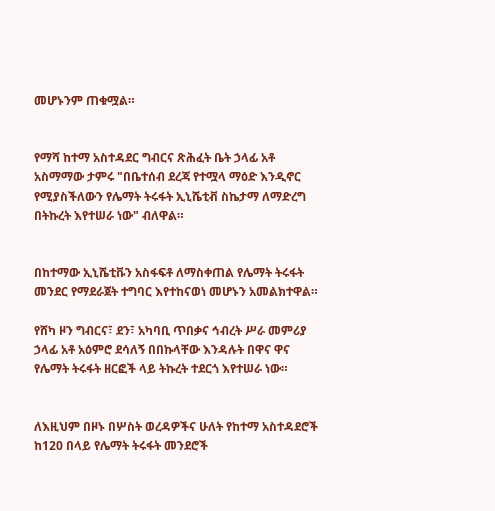መሆኑንም ጠቁሟል።


የማሻ ከተማ አስተዳደር ግብርና ጽሕፈት ቤት ኃላፊ አቶ አስማማው ታምሩ "በቤተሰብ ደረጃ የተሟላ ማዕድ እንዲኖር የሚያስችለውን የሌማት ትሩፋት ኢኒሼቲቭ ስኬታማ ለማድረግ በትኩረት እየተሠራ ነው" ብለዋል።


በከተማው ኢኒሼቲቩን አስፋፍቶ ለማስቀጠል የሌማት ትሩፋት መንደር የማደራጀት ተግባር እየተከናወነ መሆኑን አመልክተዋል።

የሸካ ዞን ግብርና፣ ደን፣ አካባቢ ጥበቃና ኅብረት ሥራ መምሪያ ኃላፊ አቶ አዕምሮ ደሳለኝ በበኩላቸው እንዳሉት በዋና ዋና የሌማት ትሩፋት ዘርፎች ላይ ትኩረት ተደርጎ እየተሠራ ነው።


ለእዚህም በዞኑ በሦስት ወረዳዎችና ሁለት የከተማ አስተዳደሮች ከ120 በላይ የሌማት ትሩፋት መንደሮች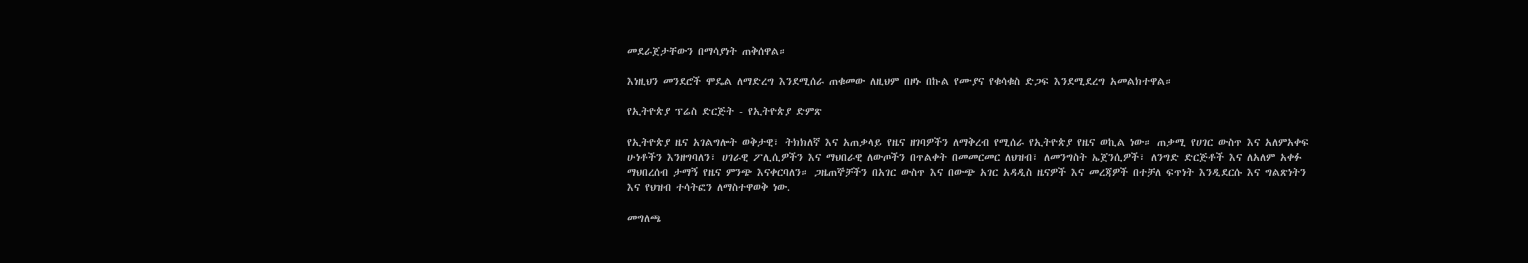መደራጀታቸውን በማሳያነት ጠቅሰዋል።

እነዚህን መንደሮች ሞዴል ለማድረግ እንደሚሰራ ጠቁመው ለዚህም በዞኑ በኩል የሙያና የቁሳቁስ ድጋፍ እንደሚደረግ አመልክተዋል።

የኢትዮጵያ ፕሬስ ድርጅት - የኢትዮጵያ ድምጽ

የኢትዮጵያ ዜና አገልግሎት ወቅታዊ፣ ትክክለኛ እና አጠቃላይ የዜና ዘገባዎችን ለማቅረብ የሚሰራ የኢትዮጵያ የዜና ወኪል ነው። ጠቃሚ የሀገር ውስጥ እና አለምአቀፍ ሁነቶችን እንዘግባለን፣ ሀገራዊ ፖሊሲዎችን እና ማህበራዊ ለውጦችን በጥልቀት በመመርመር ለህዝብ፣ ለመንግስት ኤጀንሲዎች፣ ለንግድ ድርጅቶች እና ለአለም አቀፉ ማህበረሰብ ታማኝ የዜና ምንጭ እናቀርባለን። ጋዜጠኞቻችን በአገር ውስጥ እና በውጭ አገር አዳዲስ ዜናዎች እና መረጃዎች በተቻለ ፍጥነት እንዲደርሱ እና ግልጽነትን እና የህዝብ ተሳትፎን ለማስተዋወቅ ነው.

መግለጫ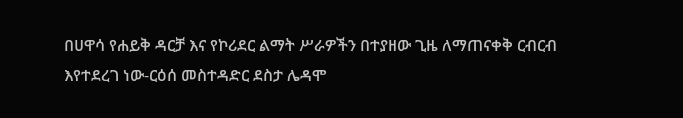በሀዋሳ የሐይቅ ዳርቻ እና የኮሪደር ልማት ሥራዎችን በተያዘው ጊዜ ለማጠናቀቅ ርብርብ እየተደረገ ነው-ርዕሰ መስተዳድር ደስታ ሌዳሞ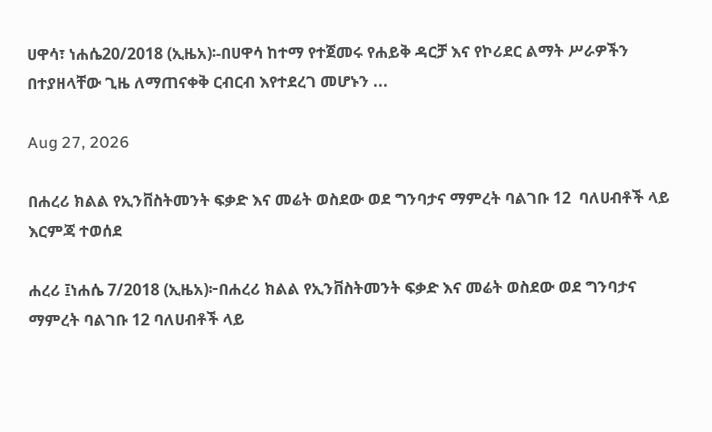ሀዋሳ፣ ነሐሴ20/2018 (ኢዜአ)፡-በሀዋሳ ከተማ የተጀመሩ የሐይቅ ዳርቻ እና የኮሪደር ልማት ሥራዎችን በተያዘላቸው ጊዜ ለማጠናቀቅ ርብርብ እየተደረገ መሆኑን ...

Aug 27, 2026

በሐረሪ ክልል የኢንቨስትመንት ፍቃድ እና መሬት ወስደው ወደ ግንባታና ማምረት ባልገቡ 12  ባለሀብቶች ላይ  እርምጃ ተወሰደ

ሐረሪ ፤ነሐሴ 7/2018 (ኢዜአ)፦በሐረሪ ክልል የኢንቨስትመንት ፍቃድ እና መሬት ወስደው ወደ ግንባታና ማምረት ባልገቡ 12 ባለሀብቶች ላይ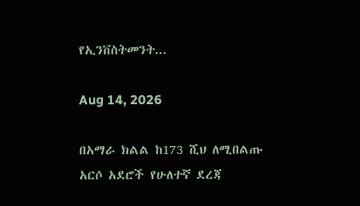የኢንቨስትመንት...

Aug 14, 2026

በአማራ ክልል ከ173 ሺህ ለሚበልጡ አርሶ አደሮች የሁለተኛ ደረጃ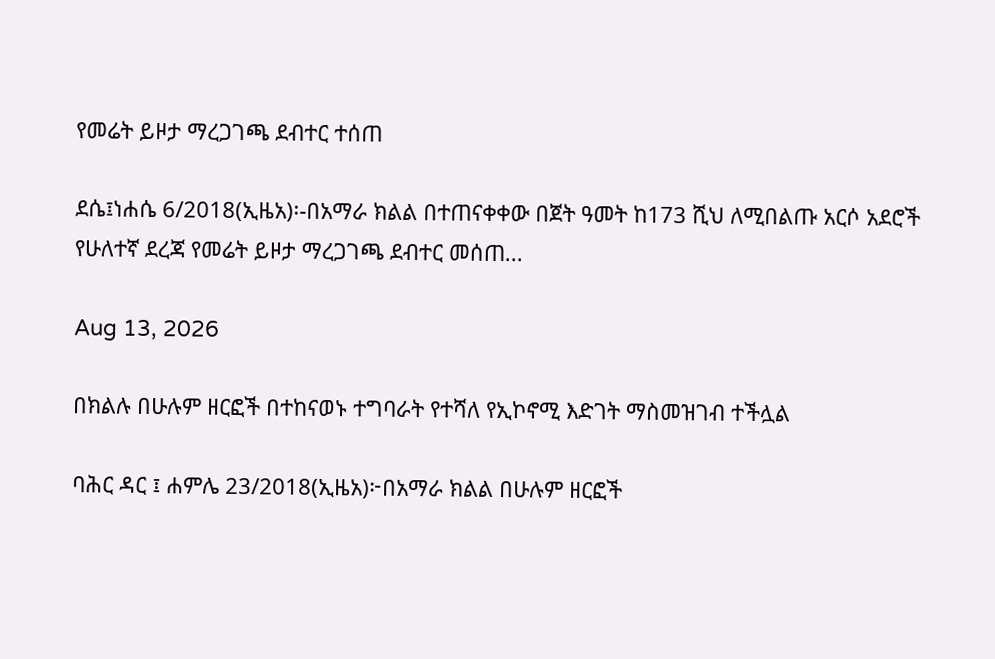የመሬት ይዞታ ማረጋገጫ ደብተር ተሰጠ

ደሴ፤ነሐሴ 6/2018(ኢዜአ)፡-በአማራ ክልል በተጠናቀቀው በጀት ዓመት ከ173 ሺህ ለሚበልጡ አርሶ አደሮች የሁለተኛ ደረጃ የመሬት ይዞታ ማረጋገጫ ደብተር መሰጠ...

Aug 13, 2026

በክልሉ በሁሉም ዘርፎች በተከናወኑ ተግባራት የተሻለ የኢኮኖሚ እድገት ማስመዝገብ ተችሏል

ባሕር ዳር ፤ ሐምሌ 23/2018(ኢዜአ)፦በአማራ ክልል በሁሉም ዘርፎች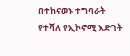በተከናወኑ ተግባራት የተሻለ የኢኮኖሚ እድገት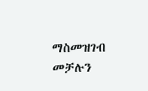ማስመዝገብ መቻሉን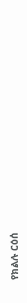የክልሉ ርዕሰ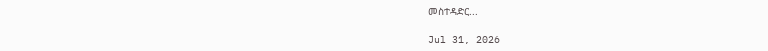መስተዳድር...

Jul 31, 2026